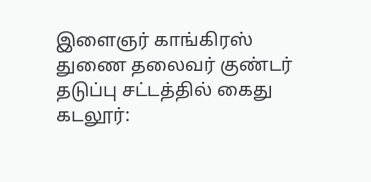இளைஞர் காங்கிரஸ் துணை தலைவர் குண்டர் தடுப்பு சட்டத்தில் கைது
கடலூர்: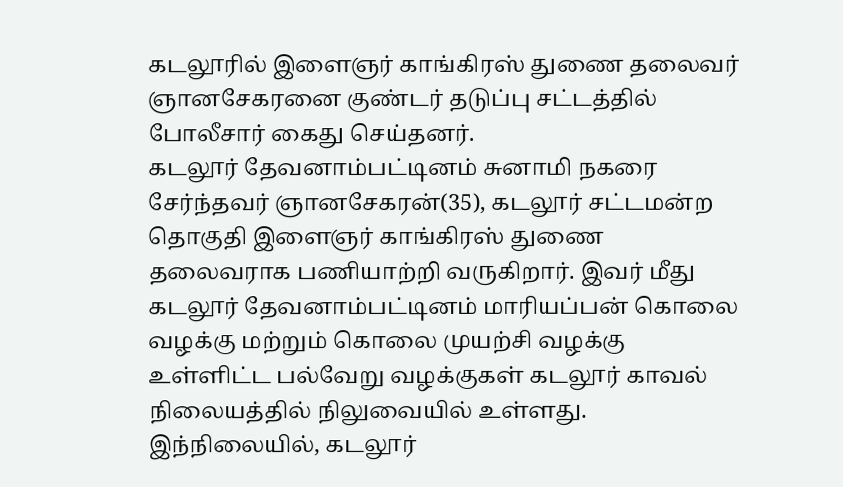கடலூரில் இளைஞர் காங்கிரஸ் துணை தலைவர் ஞானசேகரனை குண்டர் தடுப்பு சட்டத்தில் போலீசார் கைது செய்தனர்.
கடலூர் தேவனாம்பட்டினம் சுனாமி நகரை சேர்ந்தவர் ஞானசேகரன்(35), கடலூர் சட்டமன்ற தொகுதி இளைஞர் காங்கிரஸ் துணை தலைவராக பணியாற்றி வருகிறார். இவர் மீது கடலூர் தேவனாம்பட்டினம் மாரியப்பன் கொலை வழக்கு மற்றும் கொலை முயற்சி வழக்கு உள்ளிட்ட பல்வேறு வழக்குகள் கடலூர் காவல் நிலையத்தில் நிலுவையில் உள்ளது.
இந்நிலையில், கடலூர்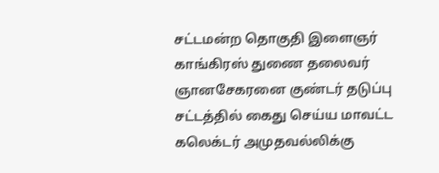சட்டமன்ற தொகுதி இளைஞர் காங்கிரஸ் துணை தலைவர் ஞானசேகரனை குண்டர் தடுப்பு சட்டத்தில் கைது செய்ய மாவட்ட கலெக்டர் அமுதவல்லிக்கு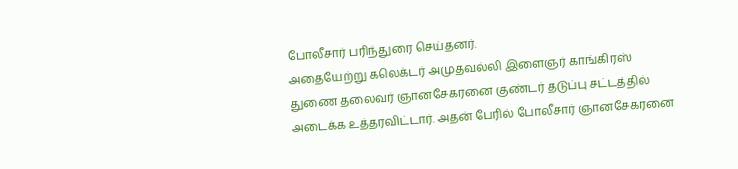போலீசார் பரிந்துரை செய்தனர்.
அதையேற்று கலெக்டர் அமுதவல்லி இளைஞர் காங்கிரஸ் துணை தலைவர் ஞானசேகரனை குண்டர் தடுப்பு சட்டத்தில் அடைக்க உத்தரவிட்டார். அதன் பேரில் போலீசார் ஞானசேகரனை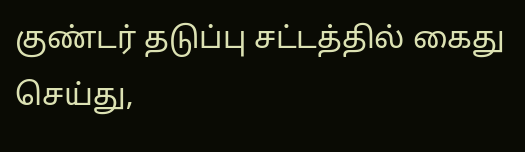குண்டர் தடுப்பு சட்டத்தில் கைது செய்து,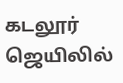கடலூர் ஜெயிலில்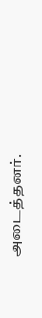அடைத்தனர்.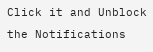Click it and Unblock the Notifications